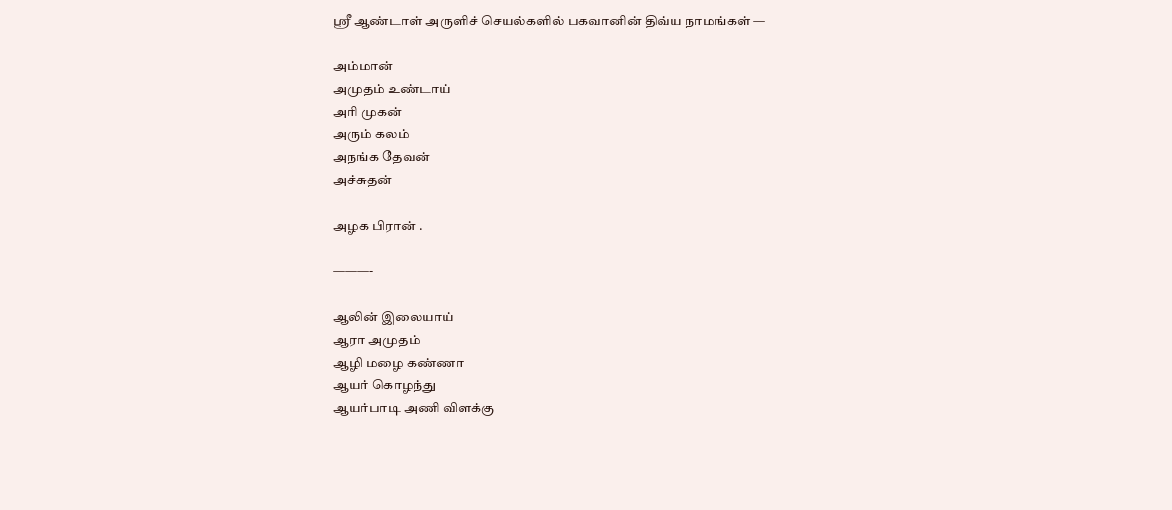ஸ்ரீ ஆண்டாள் அருளிச் செயல்களில் பகவானின் திவ்ய நாமங்கள் —

அம்மான்
அமுதம் உண்டாய்
அரி முகன்
அரும் கலம்
அநங்க தேவன்
அச்சுதன்

அழக பிரான் .

———-

ஆலின் இலையாய்
ஆரா அமுதம்
ஆழி மழை கண்ணா
ஆயர் கொழந்து
ஆயர்பாடி அணி விளக்கு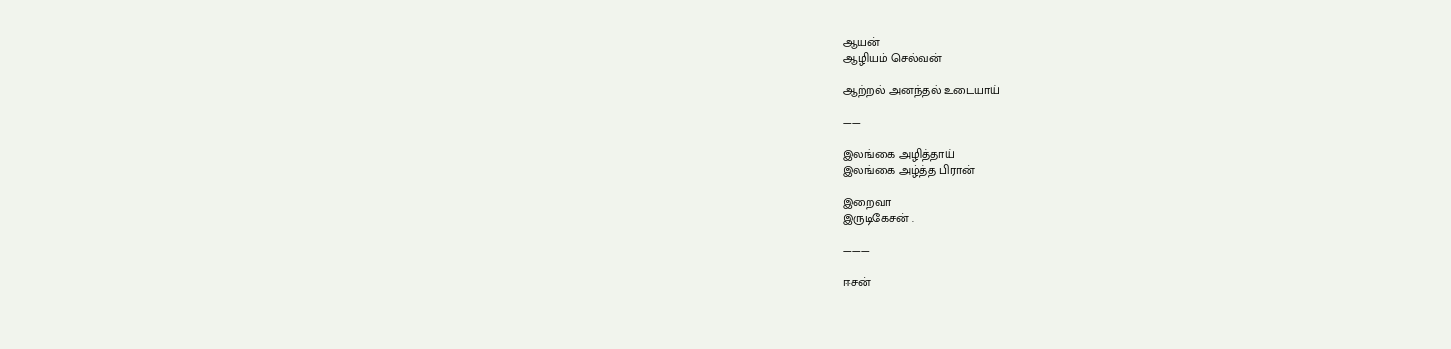ஆயன்
ஆழியம் செல்வன்

ஆற்றல் அனந்தல் உடையாய்

——

இலங்கை அழித்தாய்
இலங்கை அழ்த்த பிரான்

இறைவா
இருடிகேசன் .

———

ஈசன்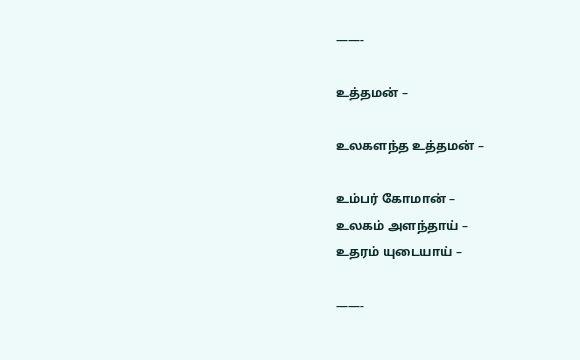——-

உத்தமன் –

உலகளந்த உத்தமன் –

உம்பர் கோமான் –
உலகம் அளந்தாய் –
உதரம் யுடையாய் –

——-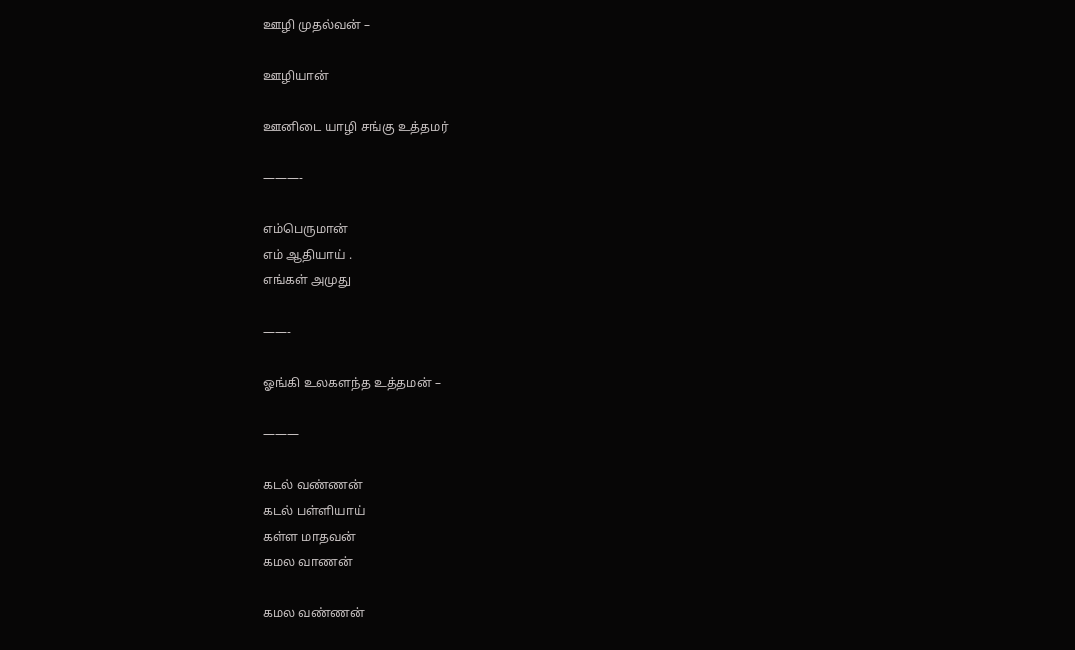ஊழி முதல்வன் –

ஊழியான்

ஊனிடை யாழி சங்கு உத்தமர்

———-

எம்பெருமான்
எம் ஆதியாய் .
எங்கள் அமுது

——-

ஓங்கி உலகளந்த உத்தமன் –

———

கடல் வண்ணன்
கடல் பள்ளியாய்
கள்ள மாதவன்
கமல வாணன்

கமல வண்ணன்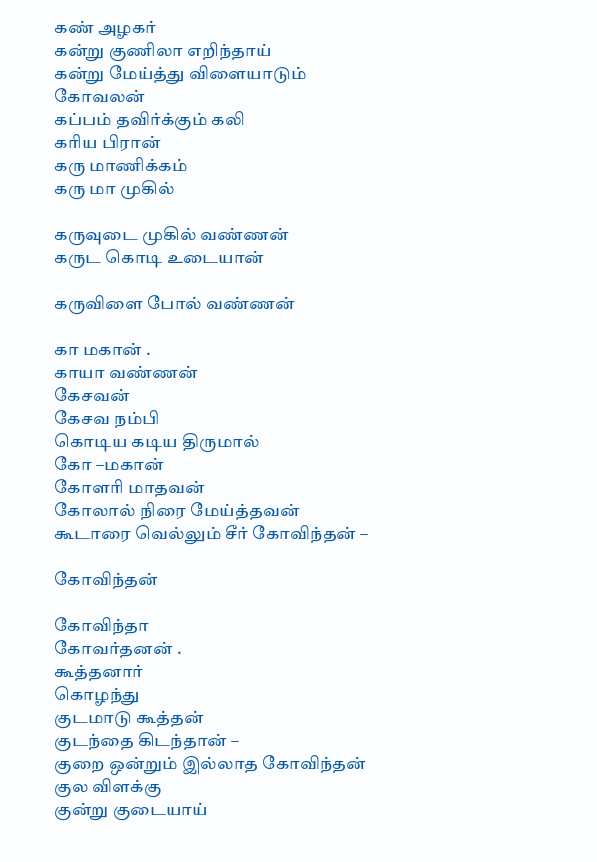கண் அழகர்
கன்று குணிலா எறிந்தாய்
கன்று மேய்த்து விளையாடும் கோவலன்
கப்பம் தவிர்க்கும் கலி
கரிய பிரான்
கரு மாணிக்கம்
கரு மா முகில்

கருவுடை முகில் வண்ணன்
கருட கொடி உடையான்

கருவிளை போல் வண்ணன்

கா மகான் .
காயா வண்ணன்
கேசவன்
கேசவ நம்பி
கொடிய கடிய திருமால்
கோ –மகான்
கோளரி மாதவன்
கோலால் நிரை மேய்த்தவன்
கூடாரை வெல்லும் சீர் கோவிந்தன் –

கோவிந்தன்

கோவிந்தா
கோவர்தனன் .
கூத்தனார்
கொழந்து
குடமாடு கூத்தன்
குடந்தை கிடந்தான் –
குறை ஒன்றும் இல்லாத கோவிந்தன்
குல விளக்கு
குன்று குடையாய்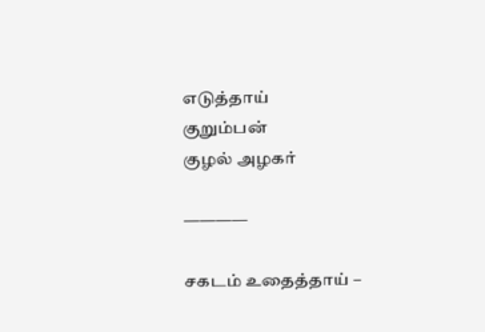எடுத்தாய்
குறும்பன்
குழல் அழகர்

————

சகடம் உதைத்தாய் –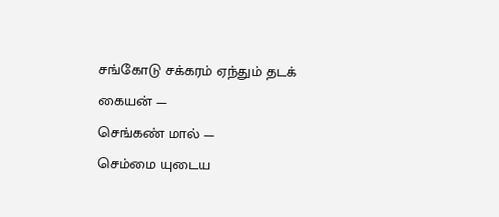சங்கோடு சக்கரம் ஏந்தும் தடக் கையன் —
செங்கண் மால் —
செம்மை யுடைய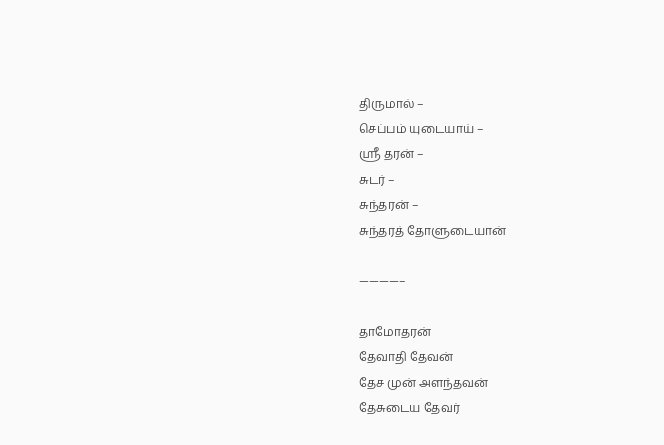திருமால் –
செப்பம் யுடையாய் –
ஸ்ரீ தரன் –
சுடர் –
சுந்தரன் –
சுந்தரத் தோளுடையான்

————–

தாமோதரன்
தேவாதி தேவன்
தேச முன் அளந்தவன்
தேசுடைய தேவர்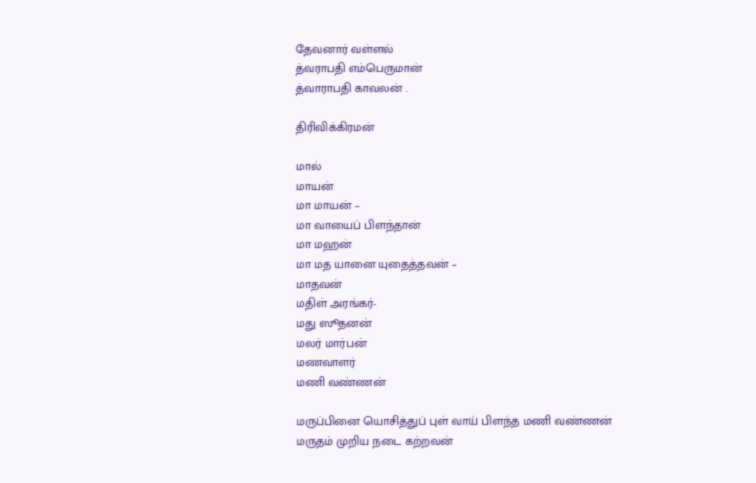தேவனார் வள்ளல்
த்வராபதி எம்பெருமான்
த்வாராபதி காவலன் .

திரிவிக்கிரமன்

மால்
மாயன்
மா மாயன் –
மா வாயைப் பிளந்தான்
மா மஹன்
மா மத யானை யுதைத்தவன் –
மாதவன்
மதிள் அரங்கர்-
மது ஸூதனன்
மலர் மார்பன்
மணவாளர்
மணி வண்ணன்

மருப்பினை யொசித்துப் புள் வாய் பிளந்த மணி வண்ணன்
மருதம் முறிய நடை கற்றவன்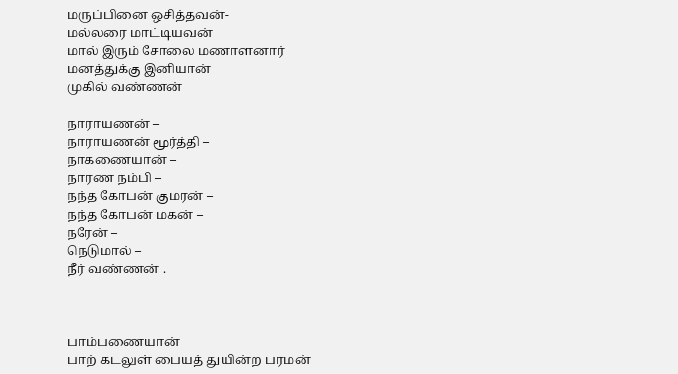மருப்பினை ஒசித்தவன்-
மல்லரை மாட்டியவன்
மால் இரும் சோலை மணாளனார்
மனத்துக்கு இனியான்
முகில் வண்ணன்

நாராயணன் –
நாராயணன் மூர்த்தி –
நாகணையான் –
நாரண நம்பி –
நந்த கோபன் குமரன் –
நந்த கோபன் மகன் –
நரேன் –
நெடுமால் –
நீர் வண்ணன் .



பாம்பணையான்
பாற் கடலுள் பையத் துயின்ற பரமன்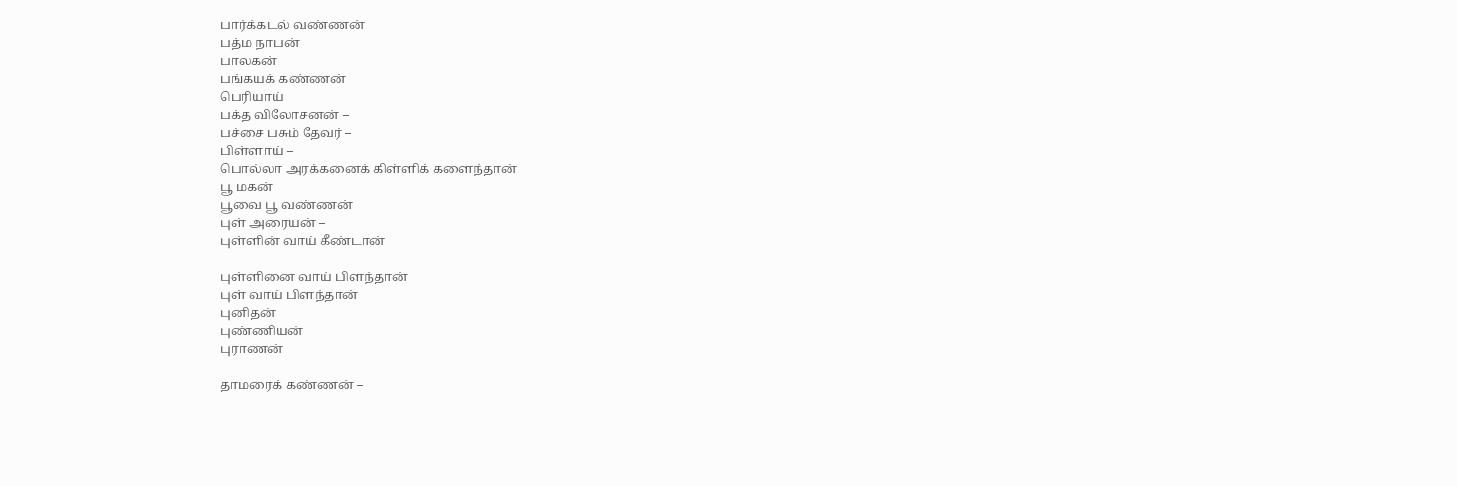பார்க்கடல் வண்ணன்
பத்ம நாபன்
பாலகன்
பங்கயக் கண்ணன்
பெரியாய்
பக்த விலோசனன் –
பச்சை பசும் தேவர் –
பிள்ளாய் –
பொல்லா அரக்கனைக் கிள்ளிக் களைந்தான்
பூ மகன்
பூவை பூ வண்ணன்
புள் அரையன் –
புள்ளின் வாய் கீண்டான்

புள்ளினை வாய் பிளந்தான்
புள் வாய் பிளந்தான்
புனிதன்
புண்ணியன்
புராணன்

தாமரைக் கண்ணன் –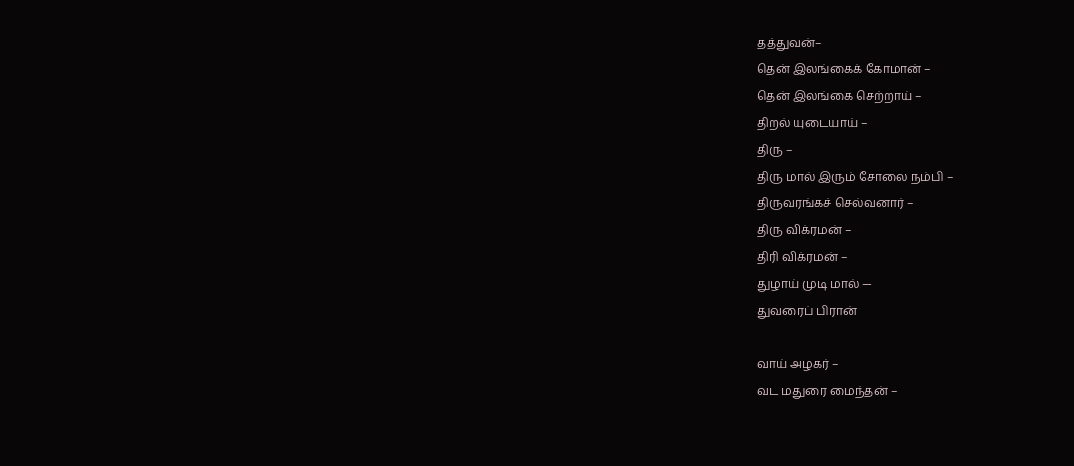தத்துவன்–
தென் இலங்கைக் கோமான் –
தென் இலங்கை செற்றாய் –
திறல் யுடையாய் –
திரு –
திரு மால் இரும் சோலை நம்பி –
திருவரங்கச் செல்வனார் –
திரு விக்ரமன் –
திரி விக்ரமன் –
துழாய் முடி மால் —
துவரைப் பிரான்

வாய் அழகர் –
வட மதுரை மைந்தன் –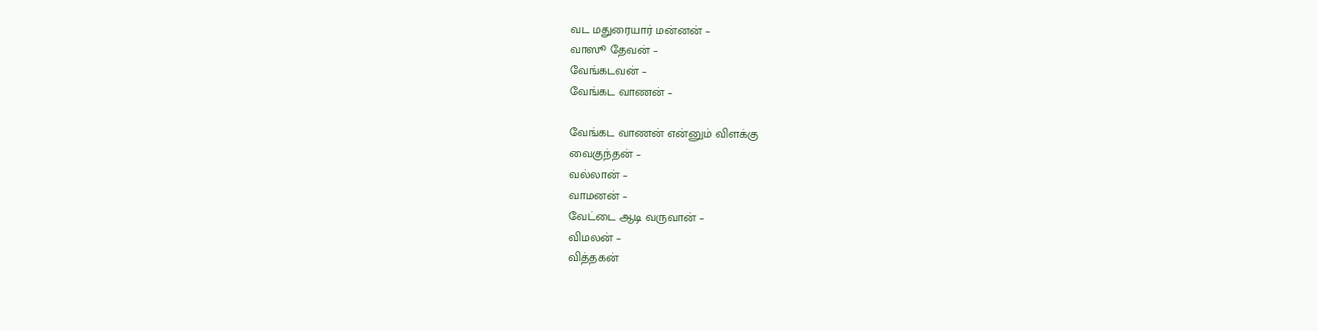வட மதுரையார் மன்னன் –
வாஸூ தேவன் –
வேங்கடவன் –
வேங்கட வாணன் –

வேங்கட வாணன் என்னும் விளக்கு
வைகுந்தன் –
வல்லான் –
வாமனன் –
வேட்டை ஆடி வருவான் –
விமலன் –
வித்தகன்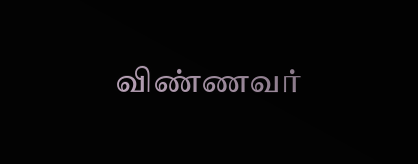விண்ணவர்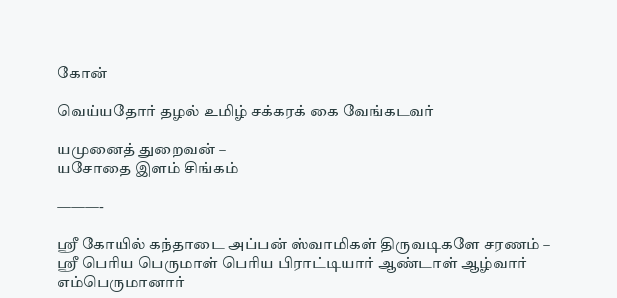கோன்

வெய்யதோர் தழல் உமிழ் சக்கரக் கை வேங்கடவர்

யமுனைத் துறைவன் –
யசோதை இளம் சிங்கம்

———-

ஸ்ரீ கோயில் கந்தாடை அப்பன் ஸ்வாமிகள் திருவடிகளே சரணம் –
ஸ்ரீ பெரிய பெருமாள் பெரிய பிராட்டியார் ஆண்டாள் ஆழ்வார் எம்பெருமானார்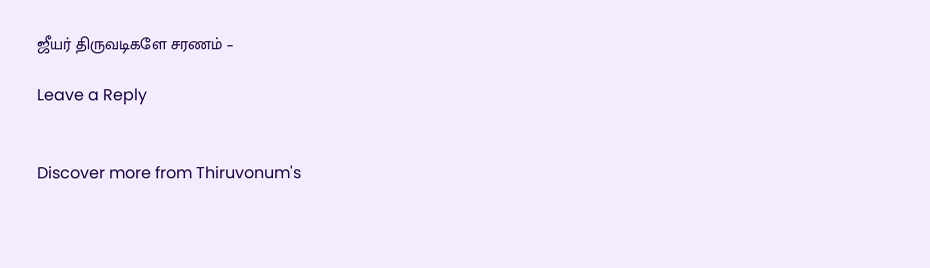ஜீயர் திருவடிகளே சரணம் –

Leave a Reply


Discover more from Thiruvonum's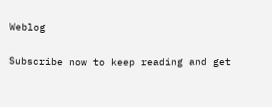Weblog

Subscribe now to keep reading and get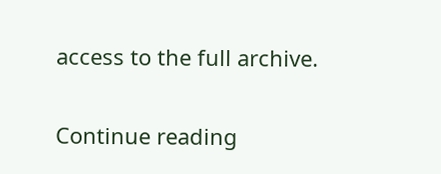access to the full archive.

Continue reading